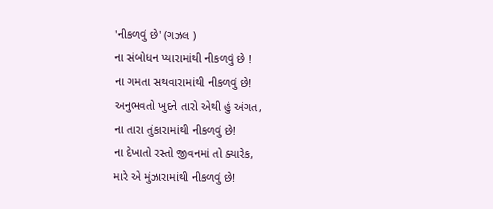'નીકળવું છે' (ગઝલ )
ના સંબોધન પ્યારામાંથી નીકળવું છે !
ના ગમતા સથવારામાંથી નીકળવું છે!
અનુભવતો ખુદને તારો એથી હું અંગત,
ના તારા તુંકારામાંથી નીકળવું છે!
ના દેખાતો રસ્તો જીવનમાં તો ક્યારેક,
મારે એ મુંઝારામાંથી નીકળવું છે!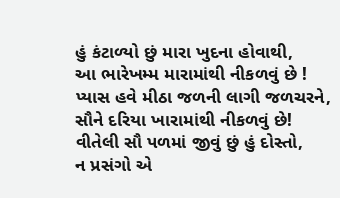હું કંટાળ્યો છું મારા ખુદના હોવાથી,
આ ભારેખમ્મ મારામાંથી નીકળવું છે !
પ્યાસ હવે મીઠા જળની લાગી જળચરને,
સૌને દરિયા ખારામાંથી નીકળવું છે!
વીતેલી સૌ પળમાં જીવું છું હું દોસ્તો,
ન પ્રસંગો એ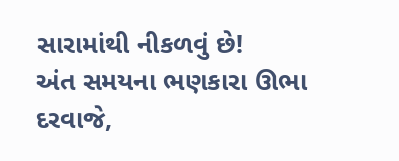સારામાંથી નીકળવું છે!
અંત સમયના ભણકારા ઊભા દરવાજે,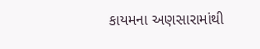કાયમના અણસારામાંથી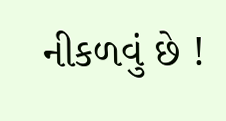નીકળવું છે !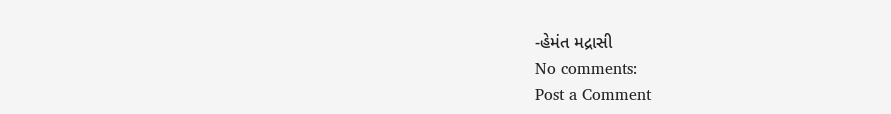-હેમંત મદ્રાસી
No comments:
Post a Comment